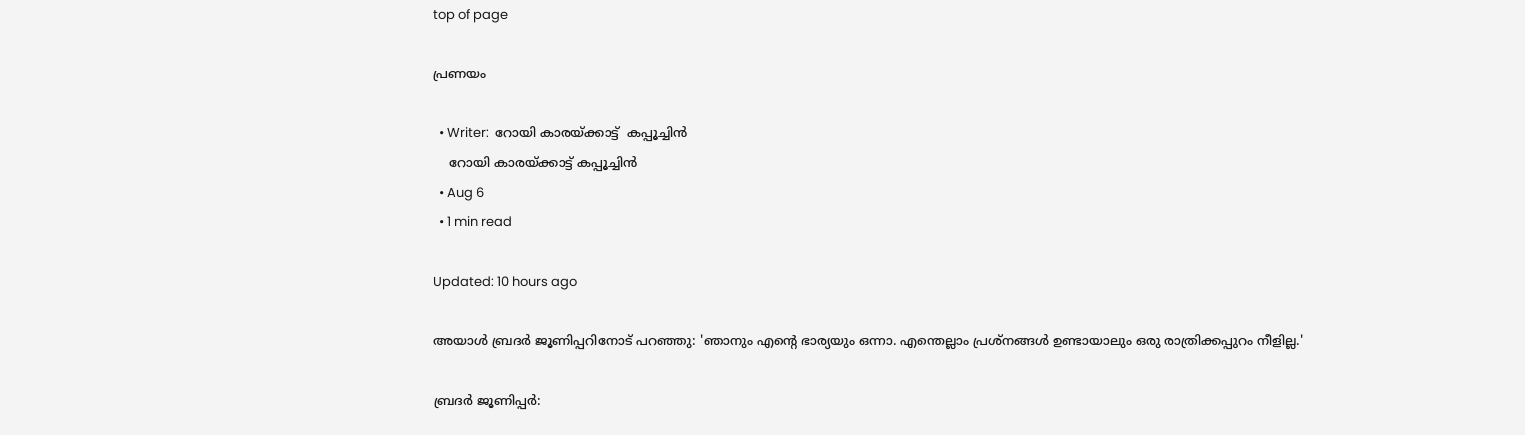top of page

പ്രണയം

  • Writer:  റോയി കാരയ്ക്കാട്ട്  കപ്പൂച്ചിൻ
    റോയി കാരയ്ക്കാട്ട് കപ്പൂച്ചിൻ
  • Aug 6
  • 1 min read

Updated: 10 hours ago

അയാള്‍ ബ്രദര്‍ ജൂണിപ്പറിനോട് പറഞ്ഞു: 'ഞാനും എന്‍റെ ഭാര്യയും ഒന്നാ. എന്തെല്ലാം പ്രശ്നങ്ങള്‍ ഉണ്ടായാലും ഒരു രാത്രിക്കപ്പുറം നീളില്ല.'

ബ്രദര്‍ ജൂണിപ്പര്‍: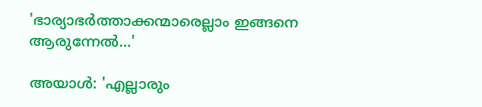'ഭാര്യാഭര്‍ത്താക്കന്മാരെല്ലാം ഇങ്ങനെ ആരുന്നേല്‍...'

അയാള്‍: 'എല്ലാരും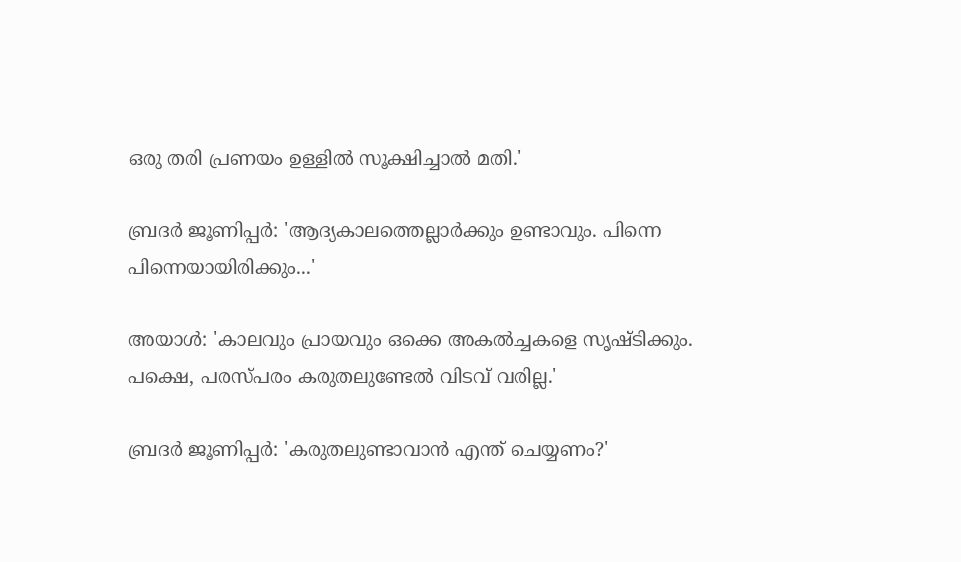ഒരു തരി പ്രണയം ഉള്ളില്‍ സൂക്ഷിച്ചാല്‍ മതി.'

ബ്രദര്‍ ജൂണിപ്പര്‍: 'ആദ്യകാലത്തെല്ലാര്‍ക്കും ഉണ്ടാവും. പിന്നെ പിന്നെയായിരിക്കും...'

അയാള്‍: 'കാലവും പ്രായവും ഒക്കെ അകല്‍ച്ചകളെ സൃഷ്ടിക്കും. പക്ഷെ, പരസ്പരം കരുതലുണ്ടേല്‍ വിടവ് വരില്ല.'

ബ്രദര്‍ ജൂണിപ്പര്‍: 'കരുതലുണ്ടാവാന്‍ എന്ത് ചെയ്യണം?'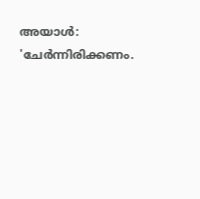അയാള്‍: 'ചേര്‍ന്നിരിക്കണം.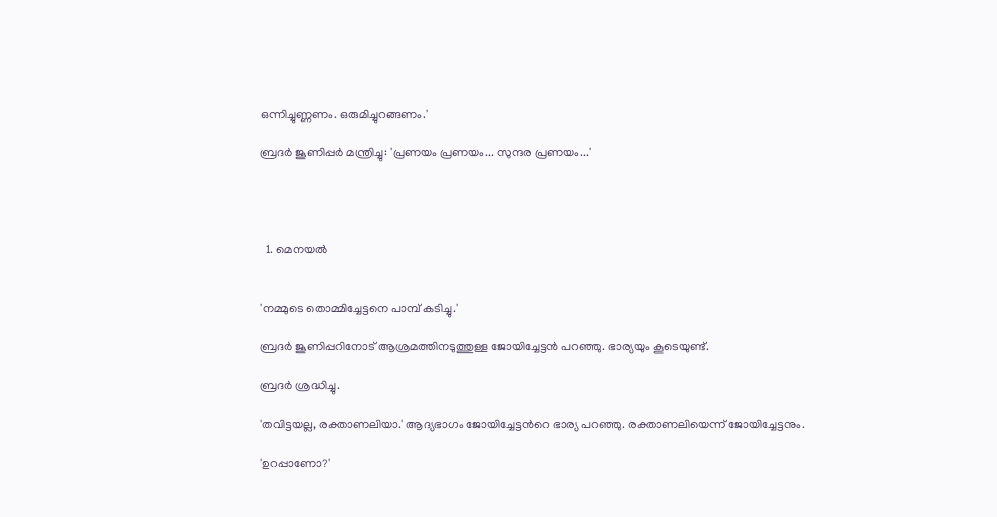ഒന്നിച്ചുണ്ണണം. ഒരുമിച്ചുറങ്ങണം.'

ബ്രദര്‍ ജൂണിപ്പര്‍ മന്ത്രിച്ചു: 'പ്രണയം പ്രണയം... സുന്ദര പ്രണയം...'




  1. മെനയല്‍


'നമ്മുടെ തൊമ്മിച്ചേട്ടനെ പാമ്പ് കടിച്ചു.'

ബ്രദര്‍ ജൂണിപ്പറിനോട് ആശ്രമത്തിനടുത്തുള്ള ജോയിച്ചേട്ടന്‍ പറഞ്ഞു. ഭാര്യയും കൂടെയുണ്ട്.

ബ്രദര്‍ ശ്രദ്ധിച്ചു.

'തവിട്ടയല്ല, രക്താണലിയാ.' ആദ്യഭാഗം ജോയിച്ചേട്ടന്‍റെ ഭാര്യ പറഞ്ഞു. രക്താണലിയെന്ന് ജോയിച്ചേട്ടനും.

'ഉറപ്പാണോ?'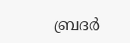ബ്രദര്‍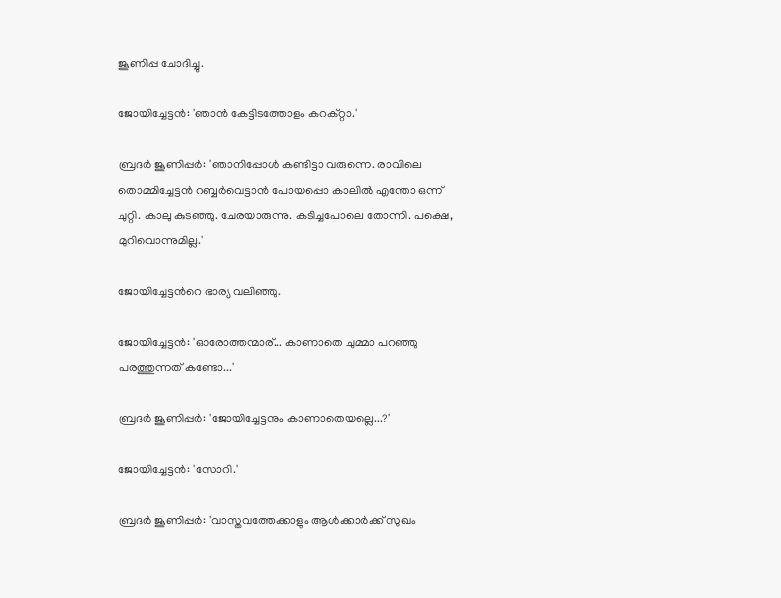ജൂണിപ്പ ചോദിച്ചു.

ജോയിച്ചേട്ടന്‍: 'ഞാന്‍ കേട്ടിടത്തോളം കറക്റ്റാ.'

ബ്രദര്‍ ജൂണിപ്പര്‍: 'ഞാനിപ്പോള്‍ കണ്ടിട്ടാ വരുന്നെ. രാവിലെ തൊമ്മിച്ചേട്ടന്‍ റബ്ബര്‍വെട്ടാന്‍ പോയപ്പൊ കാലില്‍ എന്തോ ഒന്ന് ചുറ്റി. കാലു കുടഞ്ഞു. ചേരയാരുന്നു. കടിച്ചപോലെ തോന്നി. പക്ഷെ, മുറിവൊന്നുമില്ല.'

ജോയിച്ചേട്ടന്‍റെ ഭാര്യ വലിഞ്ഞു.

ജോയിച്ചേട്ടന്‍: 'ഓരോത്തന്മാര്... കാണാതെ ചുമ്മാ പറഞ്ഞു പരത്തുന്നത് കണ്ടോ...'

ബ്രദര്‍ ജൂണിപ്പര്‍: 'ജോയിച്ചേട്ടനും കാണാതെയല്ലെ...?'

ജോയിച്ചേട്ടന്‍: 'സോറി.'

ബ്രദര്‍ ജൂണിപ്പര്‍: 'വാസ്തവത്തേക്കാളും ആള്‍ക്കാര്‍ക്ക് സുഖം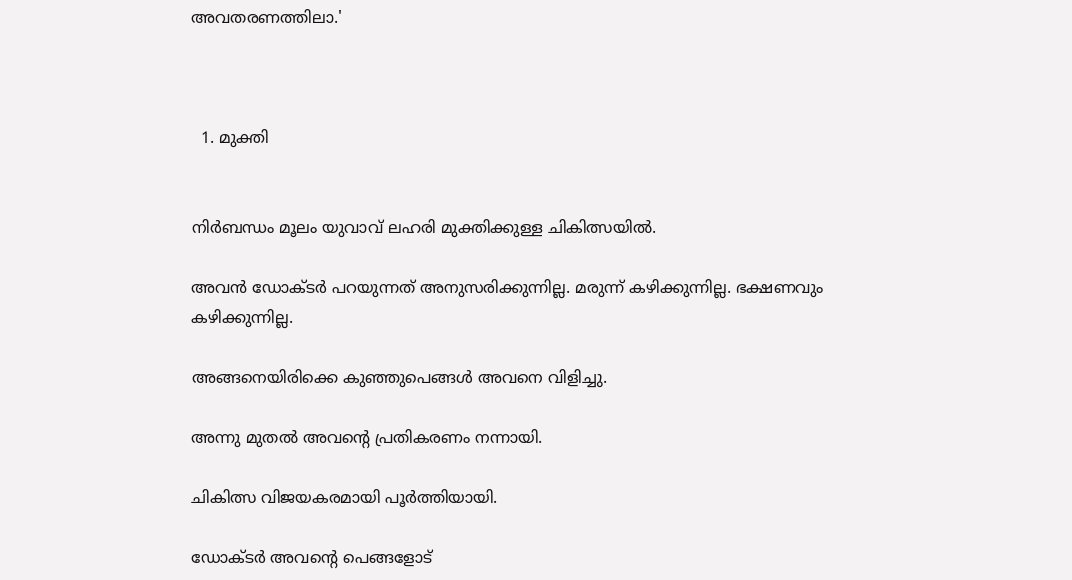അവതരണത്തിലാ.'



  1. മുക്തി


നിര്‍ബന്ധം മൂലം യുവാവ് ലഹരി മുക്തിക്കുള്ള ചികിത്സയില്‍.

അവന്‍ ഡോക്ടര്‍ പറയുന്നത് അനുസരിക്കുന്നില്ല. മരുന്ന് കഴിക്കുന്നില്ല. ഭക്ഷണവും കഴിക്കുന്നില്ല.

അങ്ങനെയിരിക്കെ കുഞ്ഞുപെങ്ങള്‍ അവനെ വിളിച്ചു.

അന്നു മുതല്‍ അവന്‍റെ പ്രതികരണം നന്നായി.

ചികിത്സ വിജയകരമായി പൂര്‍ത്തിയായി.

ഡോക്ടര്‍ അവന്‍റെ പെങ്ങളോട്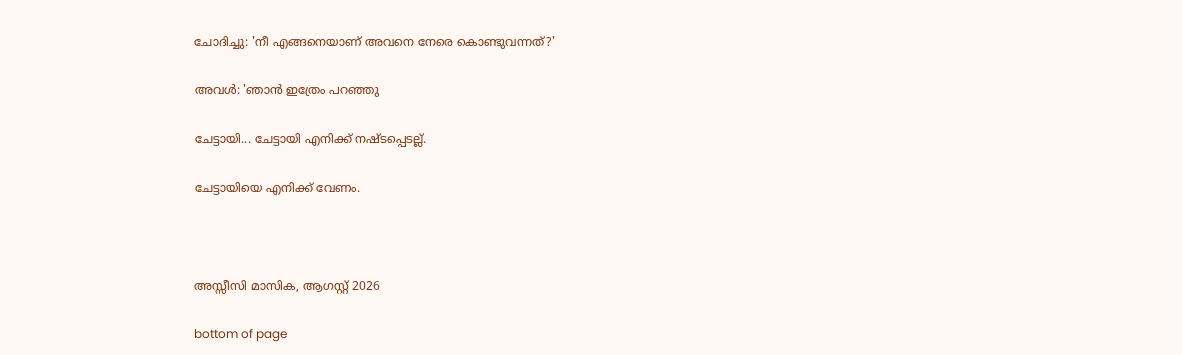ചോദിച്ചു: 'നീ എങ്ങനെയാണ് അവനെ നേരെ കൊണ്ടുവന്നത്?'

അവള്‍: 'ഞാന്‍ ഇത്രേം പറഞ്ഞു

ചേട്ടായി... ചേട്ടായി എനിക്ക് നഷ്ടപ്പെടല്ല്.

ചേട്ടായിയെ എനിക്ക് വേണം.



അസ്സീസി മാസിക, ആഗസ്റ്റ് 2026

bottom of page